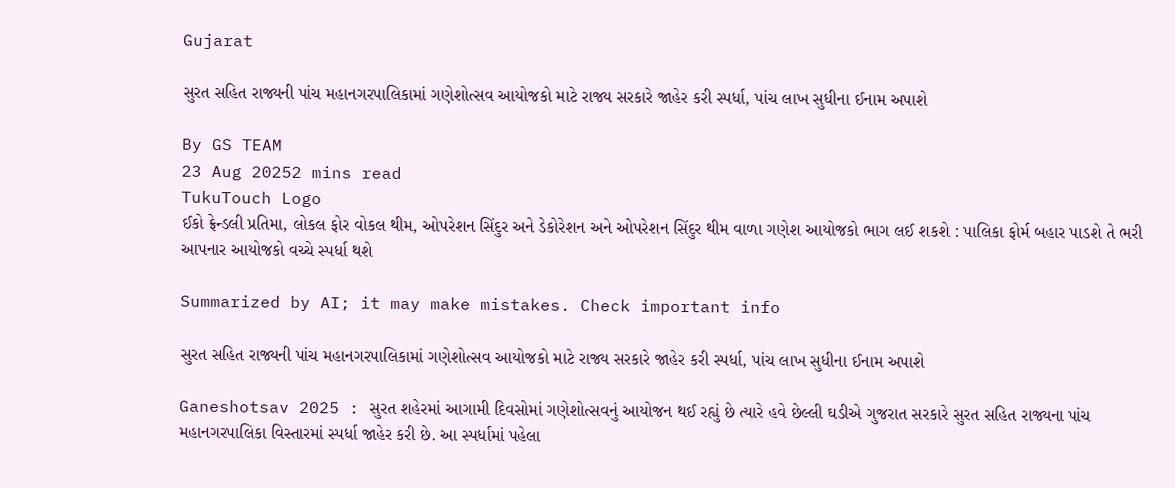Gujarat

સુરત સહિત રાજ્યની પાંચ મહાનગરપાલિકામાં ગણેશોત્સવ આયોજકો માટે રાજ્ય સરકારે જાહેર કરી સ્પર્ધા, પાંચ લાખ સુધીના ઈનામ અપાશે

By GS TEAM
23 Aug 20252 mins read
TukuTouch Logo
ઈકો ફ્રેન્ડલી પ્રતિમા, લોકલ ફોર વોકલ થીમ, ઓપરેશન સિંદુર અને ડેકોરેશન અને ઓપરેશન સિંદુર થીમ વાળા ગણેશ આયોજકો ભાગ લઈ શકશે : પાલિકા ફોર્મ બહાર પાડશે તે ભરી આપનાર આયોજકો વચ્ચે સ્પર્ધા થશે

Summarized by AI; it may make mistakes. Check important info

સુરત સહિત રાજ્યની પાંચ મહાનગરપાલિકામાં ગણેશોત્સવ આયોજકો માટે રાજ્ય સરકારે જાહેર કરી સ્પર્ધા, પાંચ લાખ સુધીના ઈનામ અપાશે

Ganeshotsav 2025 : સુરત શહેરમાં આગામી દિવસોમાં ગણેશોત્સવનું આયોજન થઈ રહ્યું છે ત્યારે હવે છેલ્લી ઘડીએ ગુજરાત સરકારે સુરત સહિત રાજ્યના પાંચ મહાનગરપાલિકા વિસ્તારમાં સ્પર્ધા જાહેર કરી છે. આ સ્પર્ધામાં પહેલા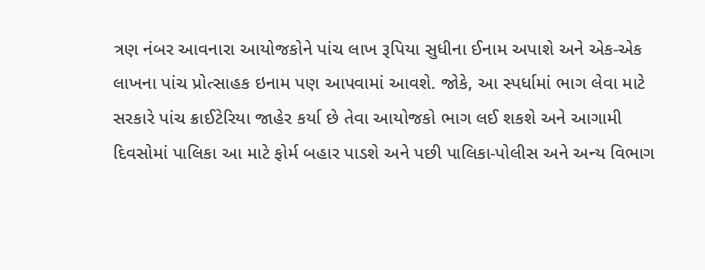ત્રણ નંબર આવનારા આયોજકોને પાંચ લાખ રૂપિયા સુધીના ઈનામ અપાશે અને એક-એક લાખના પાંચ પ્રોત્સાહક ઇનામ પણ આપવામાં આવશે. જોકે, આ સ્પર્ધામાં ભાગ લેવા માટે સરકારે પાંચ ક્રાઈટેરિયા જાહેર કર્યા છે તેવા આયોજકો ભાગ લઈ શકશે અને આગામી દિવસોમાં પાલિકા આ માટે ફોર્મ બહાર પાડશે અને પછી પાલિકા-પોલીસ અને અન્ય વિભાગ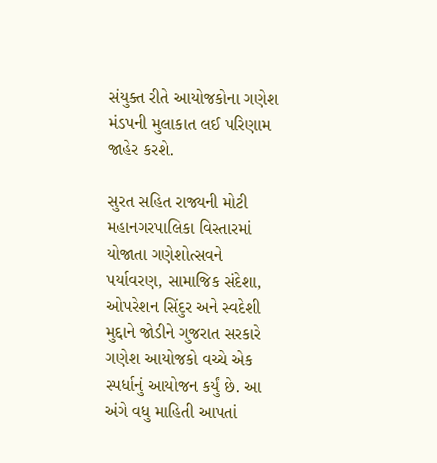સંયુક્ત રીતે આયોજકોના ગણેશ મંડપની મુલાકાત લઈ પરિણામ જાહેર કરશે.

સુરત સહિત રાજ્યની મોટી મહાનગરપાલિકા વિસ્તારમાં યોજાતા ગણેશોત્સવને પર્યાવરણ, સામાજિક સંદેશા, ઓપરેશન સિંદુર અને સ્વદેશી મુદ્દાને જોડીને ગુજરાત સરકારે ગણેશ આયોજકો વચ્ચે એક સ્પર્ધાનું આયોજન કર્યું છે. આ અંગે વધુ માહિતી આપતાં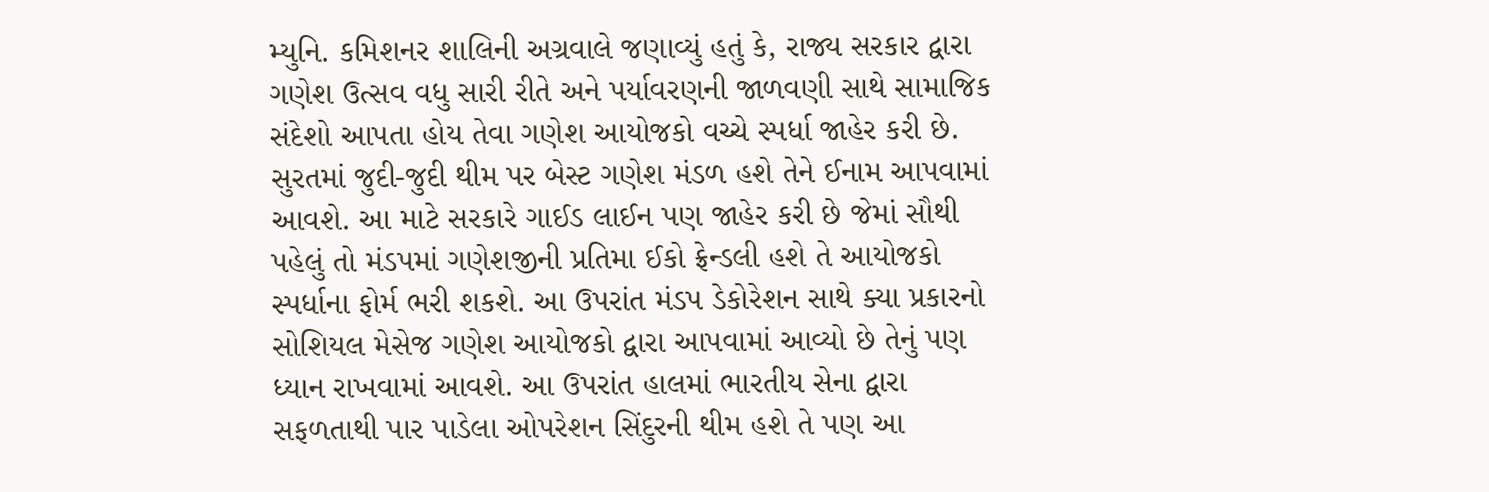મ્યુનિ. કમિશનર શાલિની અગ્રવાલે જણાવ્યું હતું કે, રાજ્ય સરકાર દ્વારા ગણેશ ઉત્સવ વધુ સારી રીતે અને પર્યાવરણની જાળવણી સાથે સામાજિક સંદેશો આપતા હોય તેવા ગણેશ આયોજકો વચ્ચે સ્પર્ધા જાહેર કરી છે. સુરતમાં જુદી-જુદી થીમ પર બેસ્ટ ગણેશ મંડળ હશે તેને ઈનામ આપવામાં આવશે. આ માટે સરકારે ગાઈડ લાઈન પણ જાહેર કરી છે જેમાં સૌથી પહેલું તો મંડપમાં ગણેશજીની પ્રતિમા ઈકો ફ્રેન્ડલી હશે તે આયોજકો સ્પર્ધાના ફોર્મ ભરી શકશે. આ ઉપરાંત મંડપ ડેકોરેશન સાથે ક્યા પ્રકારનો સોશિયલ મેસેજ ગણેશ આયોજકો દ્વારા આપવામાં આવ્યો છે તેનું પણ ધ્યાન રાખવામાં આવશે. આ ઉપરાંત હાલમાં ભારતીય સેના દ્વારા સફળતાથી પાર પાડેલા ઓપરેશન સિંદુરની થીમ હશે તે પણ આ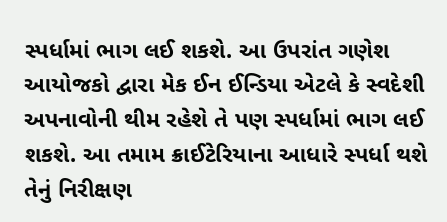સ્પર્ધામાં ભાગ લઈ શકશે. આ ઉપરાંત ગણેશ આયોજકો દ્વારા મેક ઈન ઈન્ડિયા એટલે કે સ્વદેશી અપનાવોની થીમ રહેશે તે પણ સ્પર્ધામાં ભાગ લઈ શકશે. આ તમામ ક્રાઈટેરિયાના આધારે સ્પર્ધા થશે તેનું નિરીક્ષણ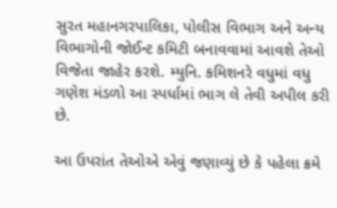સુરત મહાનગરપાલિકા, પોલીસ વિભાગ અને અન્ય વિભાગોની જોઈન્ટ કમિટી બનાવવામાં આવશે તેઓ વિજેતા જાહેર કરશે. મ્યુનિ. કમિશનરે વધુમાં વધુ ગણેશ મંડળો આ સ્પર્ધામાં ભાગ લે તેવી અપીલ કરી છે.

આ ઉપરાંત તેઓએ એવું જણાવ્યું છે કે પહેલા ક્રમે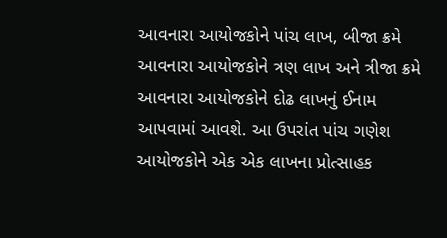આવનારા આયોજકોને પાંચ લાખ, બીજા ક્રમે આવનારા આયોજકોને ત્રણ લાખ અને ત્રીજા ક્રમે આવનારા આયોજકોને દોઢ લાખનું ઈનામ આપવામાં આવશે. આ ઉપરાંત પાંચ ગણેશ આયોજકોને એક એક લાખના પ્રોત્સાહક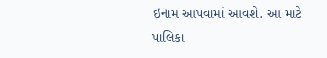ઇનામ આપવામાં આવશે. આ માટે પાલિકા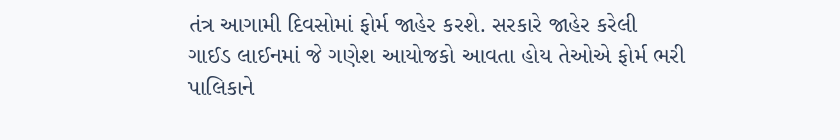તંત્ર આગામી દિવસોમાં ફોર્મ જાહેર કરશે. સરકારે જાહેર કરેલી ગાઈડ લાઈનમાં જે ગણેશ આયોજકો આવતા હોય તેઓએ ફોર્મ ભરી પાલિકાને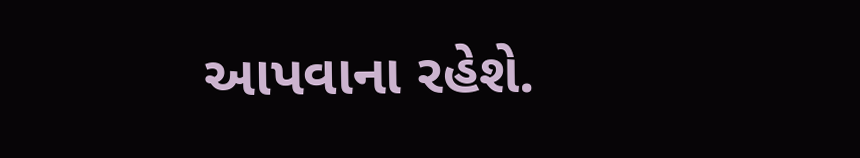આપવાના રહેશે.